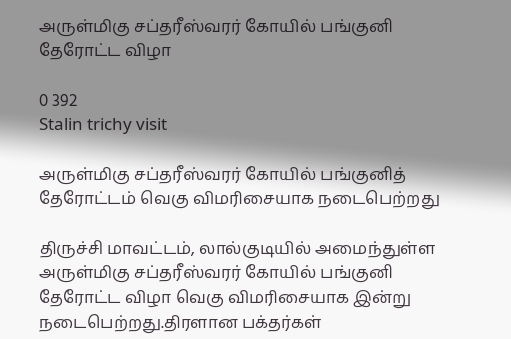அருள்மிகு சப்தரீஸ்வரர் கோயில் பங்குனி தேரோட்ட விழா

0 392
Stalin trichy visit

அருள்மிகு சப்தரீஸ்வரர் கோயில் பங்குனித் தேரோட்டம் வெகு விமரிசையாக நடைபெற்றது

திருச்சி மாவட்டம், லால்குடியில் அமைந்துள்ள அருள்மிகு சப்தரீஸ்வரர் கோயில் பங்குனி தேரோட்ட விழா வெகு விமரிசையாக இன்று நடைபெற்றது.திரளான பக்தர்கள்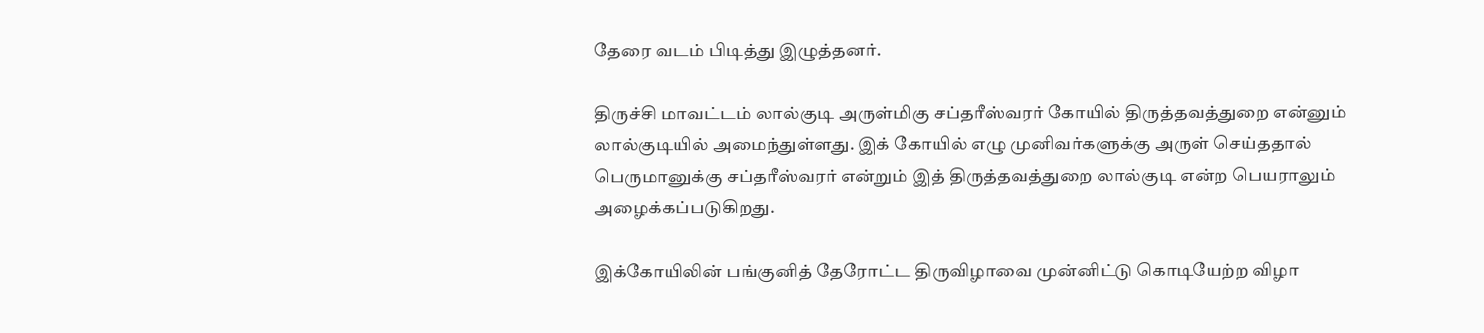தேரை வடம் பிடித்து இழுத்தனர்.

திருச்சி மாவட்டம் லால்குடி அருள்மிகு சப்தரீஸ்வரர் கோயில் திருத்தவத்துறை என்னும் லால்குடியில் அமைந்துள்ளது. இக் கோயில் எழு முனிவர்களுக்கு அருள் செய்ததால் பெருமானுக்கு சப்தரீஸ்வரர் என்றும் இத் திருத்தவத்துறை லால்குடி என்ற பெயராலும் அழைக்கப்படுகிறது.

இக்கோயிலின் பங்குனித் தேரோட்ட திருவிழாவை முன்னிட்டு கொடியேற்ற விழா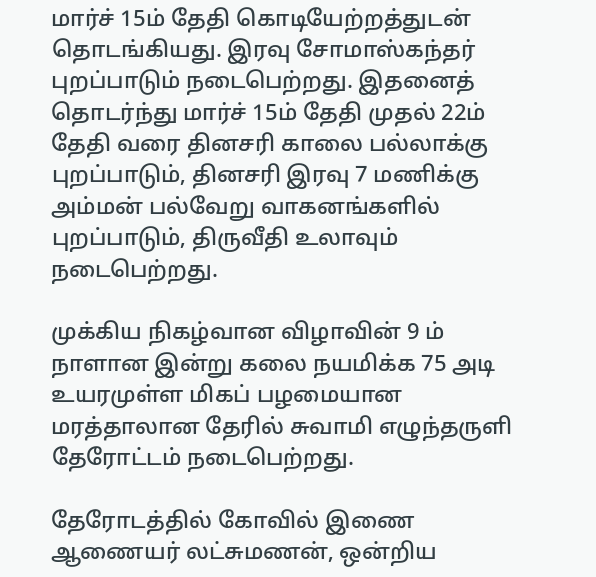மார்ச் 15ம் தேதி கொடியேற்றத்துடன் தொடங்கியது. இரவு சோமாஸ்கந்தர் புறப்பாடும் நடைபெற்றது. இதனைத் தொடர்ந்து மார்ச் 15ம் தேதி முதல் 22ம் தேதி வரை தினசரி காலை பல்லாக்கு புறப்பாடும், தினசரி இரவு 7 மணிக்கு அம்மன் பல்வேறு வாகனங்களில் புறப்பாடும், திருவீதி உலாவும் நடைபெற்றது.

முக்கிய நிகழ்வான விழாவின் 9 ம் நாளான இன்று கலை நயமிக்க 75 அடி உயரமுள்ள மிகப் பழமையான மரத்தாலான தேரில் சுவாமி எழுந்தருளி தேரோட்டம் நடைபெற்றது.

தேரோடத்தில் கோவில் இணை ஆணையர் லட்சுமணன், ஒன்றிய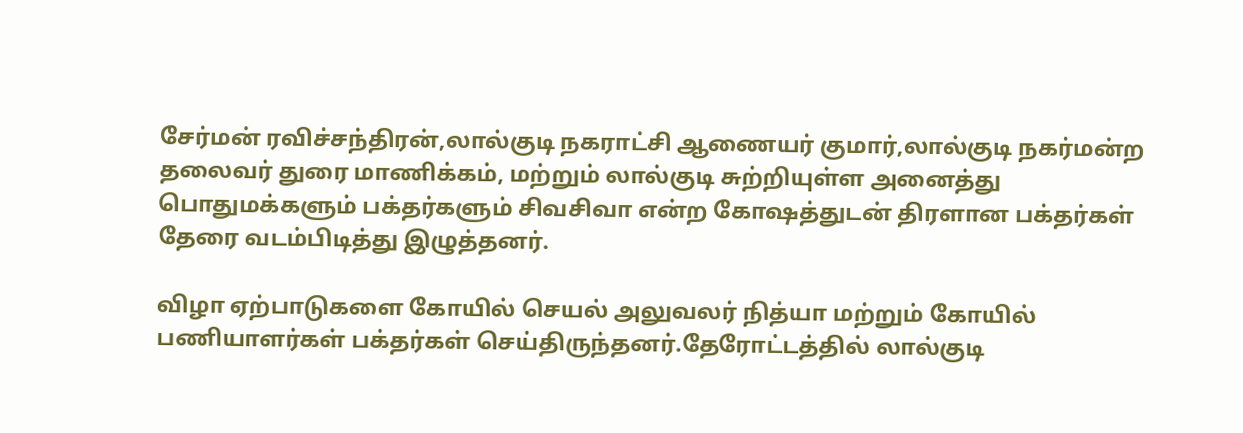சேர்மன் ரவிச்சந்திரன்,லால்குடி நகராட்சி ஆணையர் குமார்,லால்குடி நகர்மன்ற தலைவர் துரை மாணிக்கம், மற்றும் லால்குடி சுற்றியுள்ள அனைத்து பொதுமக்களும் பக்தர்களும் சிவசிவா என்ற கோஷத்துடன் திரளான பக்தர்கள் தேரை வடம்பிடித்து இழுத்தனர்.

விழா ஏற்பாடுகளை கோயில் செயல் அலுவலர் நித்யா மற்றும் கோயில் பணியாளர்கள் பக்தர்கள் செய்திருந்தனர்.தேரோட்டத்தில் லால்குடி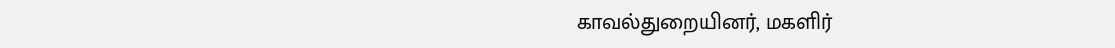காவல்துறையினர், மகளிர்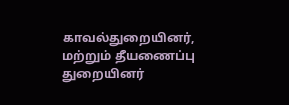காவல்துறையினர், மற்றும் தீயணைப்பு துறையினர்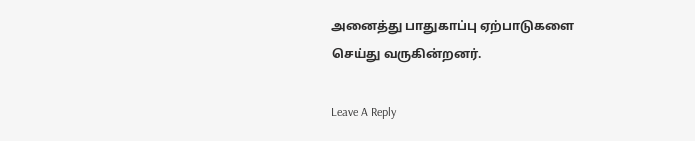அனைத்து பாதுகாப்பு ஏற்பாடுகளை செய்து வருகின்றனர்.

Leave A Reply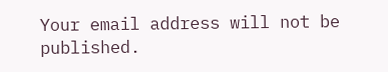Your email address will not be published.